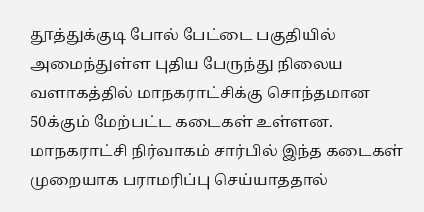தூத்துக்குடி போல் பேட்டை பகுதியில் அமைந்துள்ள புதிய பேருந்து நிலைய வளாகத்தில் மாநகராட்சிக்கு சொந்தமான 50க்கும் மேற்பட்ட கடைகள் உள்ளன. மாநகராட்சி நிர்வாகம் சார்பில் இந்த கடைகள் முறையாக பராமரிப்பு செய்யாததால்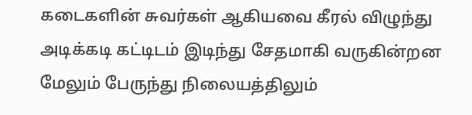கடைகளின் சுவர்கள் ஆகியவை கீரல் விழுந்து அடிக்கடி கட்டிடம் இடிந்து சேதமாகி வருகின்றன மேலும் பேருந்து நிலையத்திலும்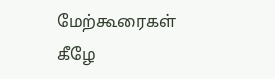மேற்கூரைகள் கீழே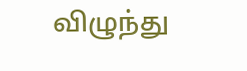விழுந்து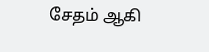சேதம் ஆகி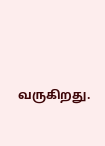வருகிறது.